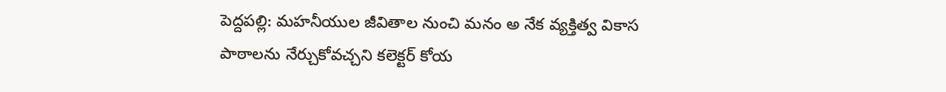పెద్దపల్లి: మహనీయుల జీవితాల నుంచి మనం అ నేక వ్యక్తిత్వ వికాస పాఠాలను నేర్చుకోవచ్చని కలెక్టర్ కోయ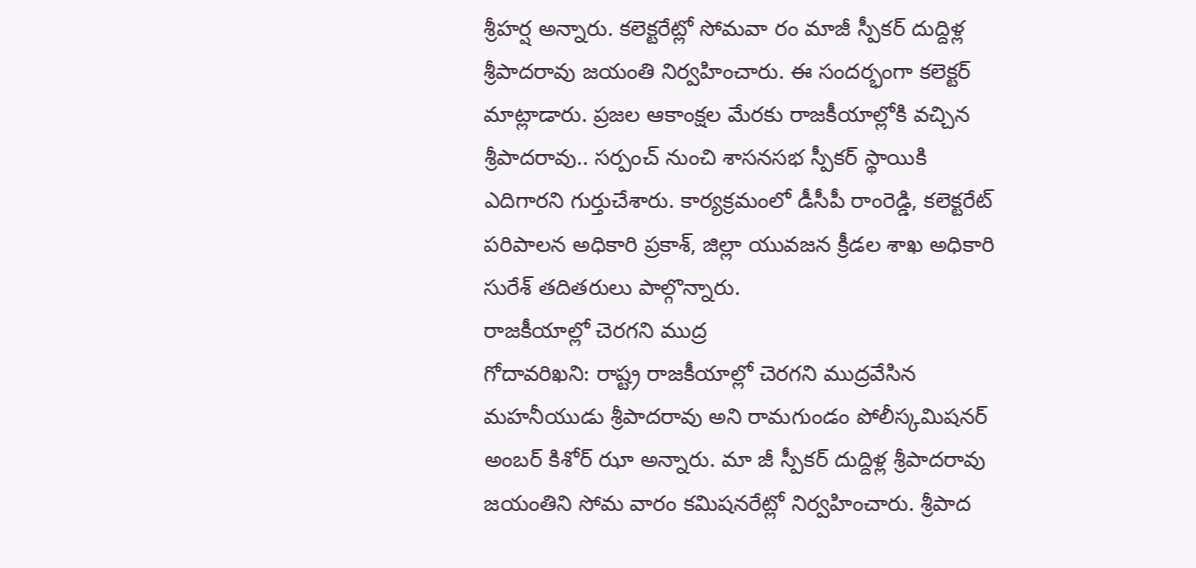శ్రీహర్ష అన్నారు. కలెక్టరేట్లో సోమవా రం మాజీ స్పీకర్ దుద్దిళ్ల శ్రీపాదరావు జయంతి నిర్వహించారు. ఈ సందర్భంగా కలెక్టర్ మాట్లాడారు. ప్రజల ఆకాంక్షల మేరకు రాజకీయాల్లోకి వచ్చిన శ్రీపాదరావు.. సర్పంచ్ నుంచి శాసనసభ స్పీకర్ స్థాయికి ఎదిగారని గుర్తుచేశారు. కార్యక్రమంలో డీసీపీ రాంరెడ్డి, కలెక్టరేట్ పరిపాలన అధికారి ప్రకాశ్, జిల్లా యువజన క్రీడల శాఖ అధికారి సురేశ్ తదితరులు పాల్గొన్నారు.
రాజకీయాల్లో చెరగని ముద్ర
గోదావరిఖని: రాష్ట్ర రాజకీయాల్లో చెరగని ముద్రవేసిన మహనీయుడు శ్రీపాదరావు అని రామగుండం పోలీస్కమిషనర్ అంబర్ కిశోర్ ఝా అన్నారు. మా జీ స్పీకర్ దుద్దిళ్ల శ్రీపాదరావు జయంతిని సోమ వారం కమిషనరేట్లో నిర్వహించారు. శ్రీపాద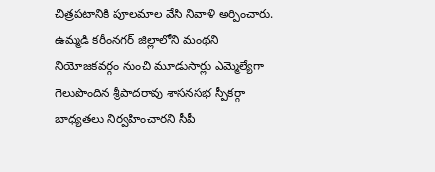చిత్రపటానికి పూలమాల వేసి నివాళి అర్పించారు. ఉమ్మడి కరీంనగర్ జిల్లాలోని మంథని నియోజకవర్గం నుంచి మూడుసార్లు ఎమ్మెల్యేగా గెలుపొందిన శ్రీపాదరావు శాసనసభ స్పీకర్గా బాధ్యతలు నిర్వహించారని సీపీ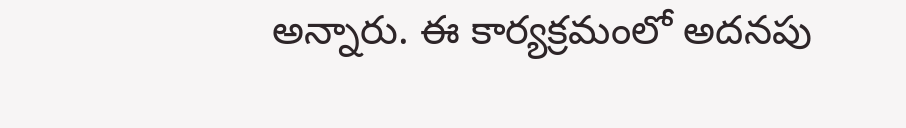అన్నారు. ఈ కార్యక్రమంలో అదనపు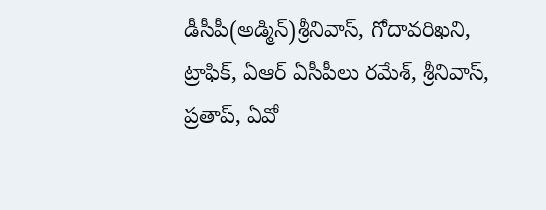డీసీపీ(అడ్మిన్)శ్రీనివాస్, గోదావరిఖని, ట్రాఫిక్, ఏఆర్ ఏసీపీలు రమేశ్, శ్రీనివాస్, ప్రతాప్, ఏవో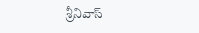శ్రీనివాస్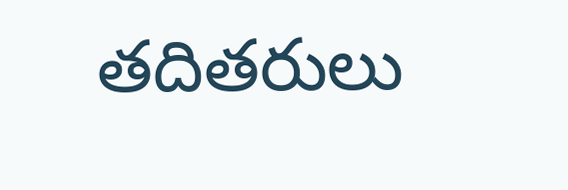తదితరులు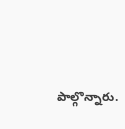పాల్గొన్నారు.